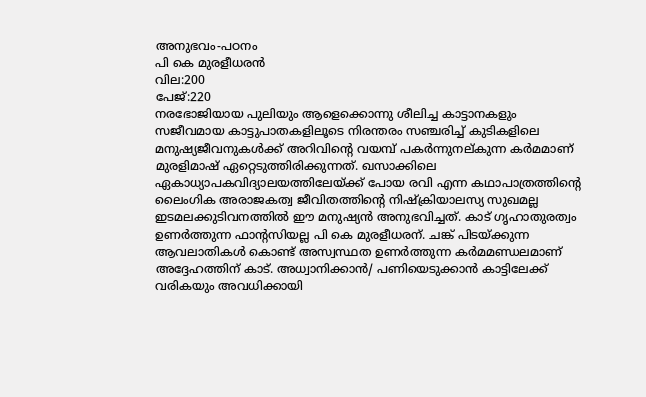അനുഭവം-പഠനം
പി കെ മുരളീധരൻ
വില:200
പേജ്:220
നരഭോജിയായ പുലിയും ആളെക്കൊന്നു ശീലിച്ച കാട്ടാനകളും സജീവമായ കാട്ടുപാതകളിലൂടെ നിരന്തരം സഞ്ചരിച്ച് കുടികളിലെ മനുഷ്യജീവനുകൾക്ക് അറിവിന്റെ വയമ്പ് പകർന്നുനല്കുന്ന കർമമാണ് മുരളിമാഷ് ഏറ്റെടുത്തിരിക്കുന്നത്. ഖസാക്കിലെ ഏകാധ്യാപകവിദ്യാലയത്തിലേയ്ക്ക് പോയ രവി എന്ന കഥാപാത്രത്തിന്റെ ലൈംഗിക അരാജകത്വ ജീവിതത്തിന്റെ നിഷ്ക്രിയാലസ്യ സുഖമല്ല ഇടമലക്കുടിവനത്തിൽ ഈ മനുഷ്യൻ അനുഭവിച്ചത്. കാട് ഗൃഹാതുരത്വം ഉണർത്തുന്ന ഫാന്റസിയല്ല പി കെ മുരളീധരന്. ചങ്ക് പിടയ്ക്കുന്ന ആവലാതികൾ കൊണ്ട് അസ്വസ്ഥത ഉണർത്തുന്ന കർമമണ്ഡലമാണ് അദ്ദേഹത്തിന് കാട്. അധ്വാനിക്കാൻ/ പണിയെടുക്കാൻ കാട്ടിലേക്ക് വരികയും അവധിക്കായി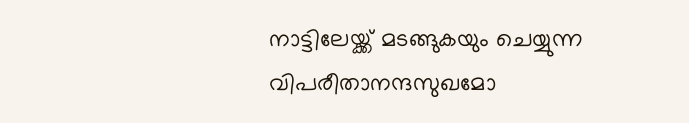നാട്ടിലേയ്ക്ക് മടങ്ങുകയും ചെയ്യുന്ന വിപരീതാനന്ദസുഖമോ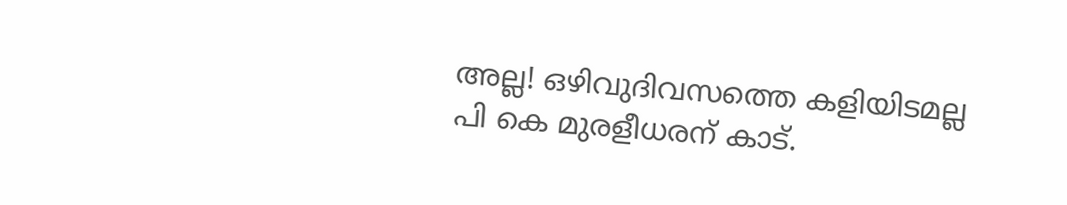അല്ല! ഒഴിവുദിവസത്തെ കളിയിടമല്ല പി കെ മുരളീധരന് കാട്.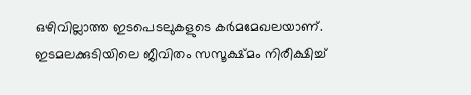ഒഴിവില്ലാത്ത ഇടപെടലുകളുടെ കർമമേഖലയാണ്.
ഇടമലക്കുടിയിലെ ജീവിതം സസൂക്ഷ്മം നിരീക്ഷിച്ച്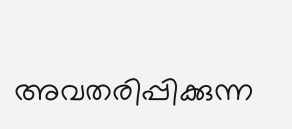അവതരിപ്പിക്കുന്ന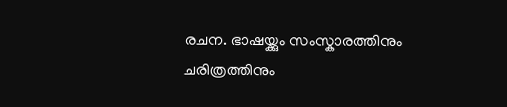രചന. ഭാഷയ്ക്കും സംസ്കാരത്തിനും ചരിത്രത്തിനും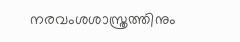നരവംശശാസ്ത്രത്തിനും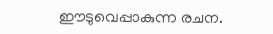ഈടുവെപ്പാകുന്ന രചന.